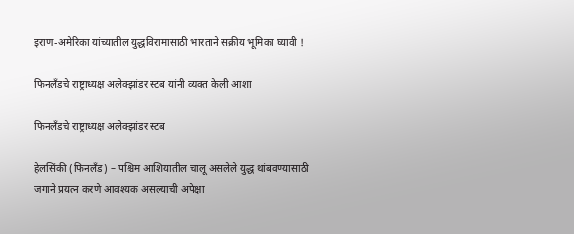इराण-अमेरिका यांच्यातील युद्धविरामासाठी भारताने सक्रीय भूमिका घ्यावी !

फिनलँडचे राष्ट्राध्यक्ष अलेक्झांडर स्टब यांनी व्यक्त केली आशा

फिनलँडचे राष्ट्राध्यक्ष अलेक्झांडर स्टब

हेलसिंकी (फिनलँड) – पश्चिम आशियातील चालू असलेले युद्ध थांबवण्यासाठी जगाने प्रयत्न करणे आवश्यक असल्याची अपेक्षा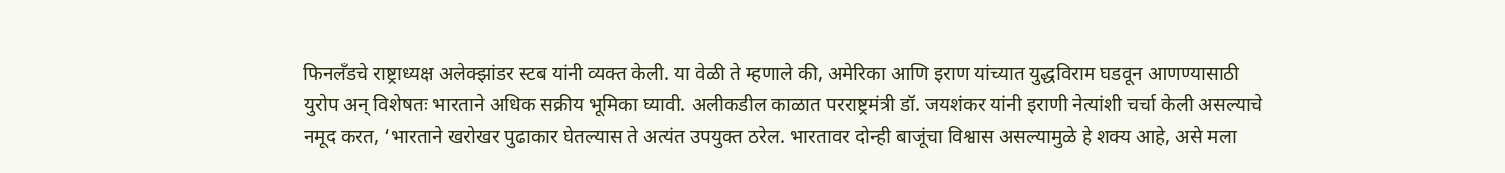फिनलँडचे राष्ट्राध्यक्ष अलेक्झांडर स्टब यांनी व्यक्त केली. या वेळी ते म्हणाले की, अमेरिका आणि इराण यांच्यात युद्धविराम घडवून आणण्यासाठी युरोप अन् विशेषतः भारताने अधिक सक्रीय भूमिका घ्यावी. अलीकडील काळात परराष्ट्रमंत्री डॉ. जयशंकर यांनी इराणी नेत्यांशी चर्चा केली असल्याचे नमूद करत, ‘भारताने खरोखर पुढाकार घेतल्यास ते अत्यंत उपयुक्त ठरेल. भारतावर दोन्ही बाजूंचा विश्वास असल्यामुळे हे शक्य आहे, असे मला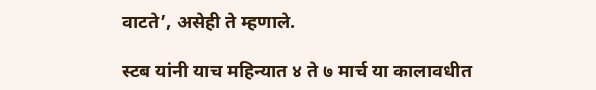वाटते’, असेही ते म्हणाले.

स्टब यांनी याच महिन्यात ४ ते ७ मार्च या कालावधीत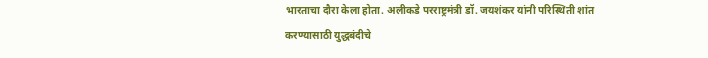भारताचा दौरा केला होता. अलीकडे परराष्ट्रमंत्री डॉ. जयशंकर यांनी परिस्थिती शांत करण्यासाठी युद्धबंदीचे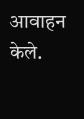आवाहन केले.